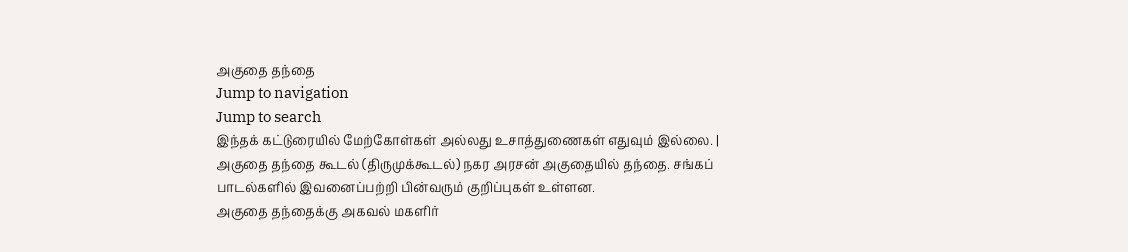அகுதை தந்தை
Jump to navigation
Jump to search
இந்தக் கட்டுரையில் மேற்கோள்கள் அல்லது உசாத்துணைகள் எதுவும் இல்லை. |
அகுதை தந்தை கூடல் (திருமுக்கூடல்) நகர அரசன் அகுதையில் தந்தை. சங்கப் பாடல்களில் இவனைப்பற்றி பின்வரும் குறிப்புகள் உள்ளன.
அகுதை தந்தைக்கு அகவல் மகளிர்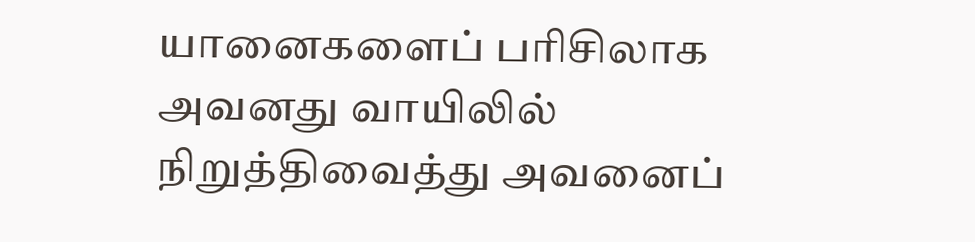யானைகளைப் பரிசிலாக அவனது வாயிலில் நிறுத்திவைத்து அவனைப்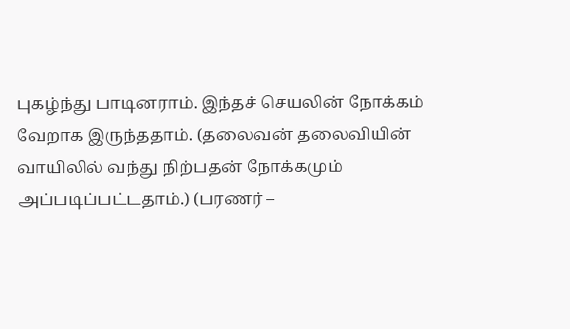புகழ்ந்து பாடினராம். இந்தச் செயலின் நோக்கம் வேறாக இருந்ததாம். (தலைவன் தலைவியின் வாயிலில் வந்து நிற்பதன் நோக்கமும் அப்படிப்பட்டதாம்.) (பரணர் –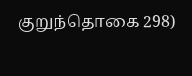குறுந்தொகை 298)